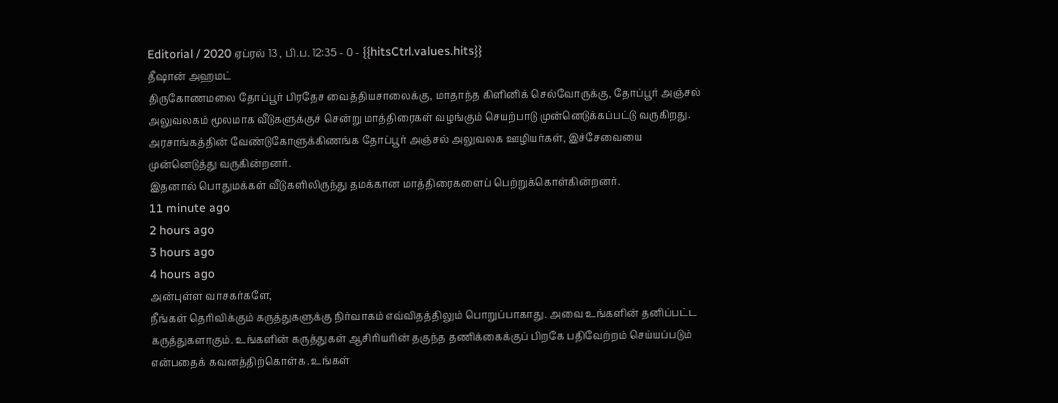Editorial / 2020 ஏப்ரல் 13 , பி.ப. 12:35 - 0 - {{hitsCtrl.values.hits}}
தீஷான் அஹமட்
திருகோணமலை தோப்பூர் பிரதேச வைத்தியசாலைக்கு, மாதாந்த கிளினிக் செல்வோருக்கு, தோப்பூர் அஞ்சல் அலுவலகம் மூலமாக வீடுகளுக்குச் சென்று மாத்திரைகள் வழங்கும் செயற்பாடு முன்னெடுக்கப்பட்டு வருகிறது.
அரசாங்கத்தின் வேண்டுகோளுக்கிணங்க தோப்பூர் அஞ்சல் அலுவலக ஊழியர்கள், இச்சேவையை முன்னெடுத்து வருகின்றனர்.
இதனால் பொதுமக்கள் வீடுகளிலிருந்து தமக்கான மாத்திரைகளைப் பெற்றுக்கொள்கின்றனர்.
11 minute ago
2 hours ago
3 hours ago
4 hours ago
அன்புள்ள வாசகர்களே,
நீங்கள் தெரிவிக்கும் கருத்துகளுக்கு நிர்வாகம் எவ்விதத்திலும் பொறுப்பாகாது. அவை உங்களின் தனிப்பட்ட கருத்துகளாகும். உங்களின் கருத்துகள் ஆசிரியரின் தகுந்த தணிக்கைக்குப் பிறகே பதிவேற்றம் செய்யப்படும் என்பதைக் கவனத்திற்கொள்க. உங்கள்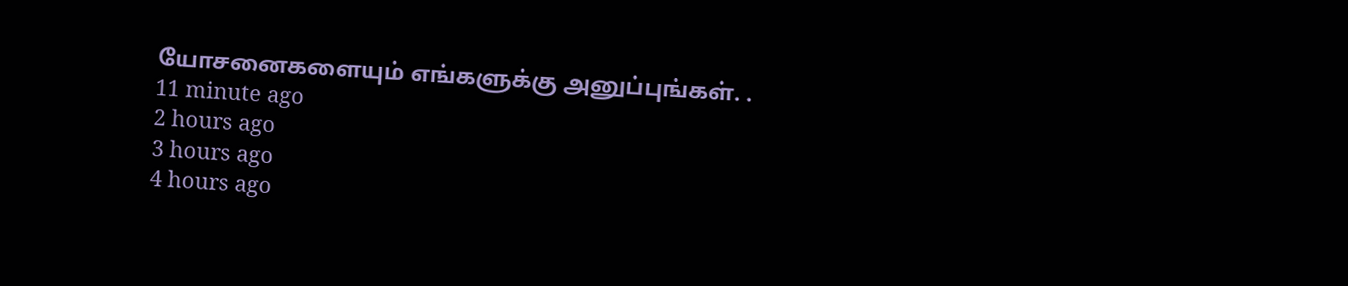யோசனைகளையும் எங்களுக்கு அனுப்புங்கள். .
11 minute ago
2 hours ago
3 hours ago
4 hours ago